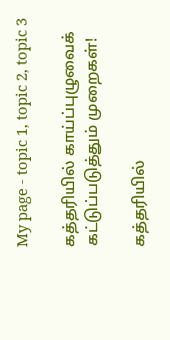My page - topic 1, topic 2, topic 3

கத்தரியில் காய்ப்புழுவைக் கட்டுப்படுத்தும் முறைகள்!

கத்தரியில்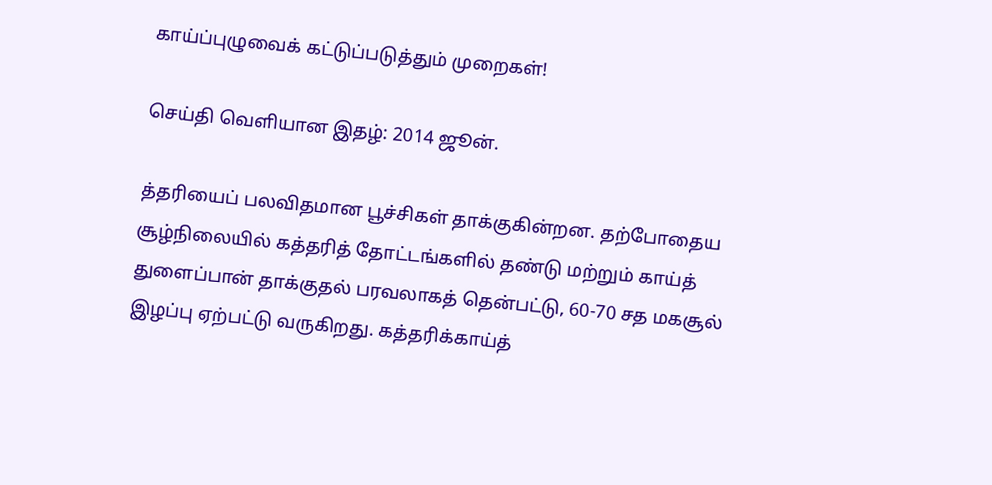காய்ப்புழுவைக் கட்டுப்படுத்தும் முறைகள்!

செய்தி வெளியான இதழ்: 2014 ஜூன்.

த்தரியைப் பலவிதமான பூச்சிகள் தாக்குகின்றன. தற்போதைய சூழ்நிலையில் கத்தரித் தோட்டங்களில் தண்டு மற்றும் காய்த் துளைப்பான் தாக்குதல் பரவலாகத் தென்பட்டு, 60-70 சத மகசூல் இழப்பு ஏற்பட்டு வருகிறது. கத்தரிக்காய்த்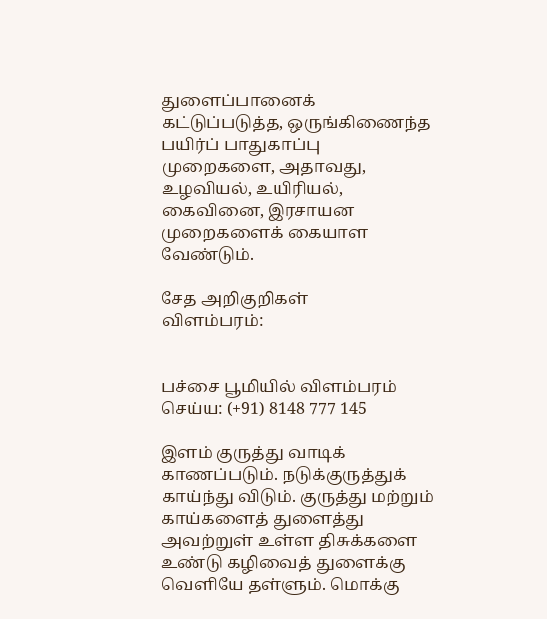துளைப்பானைக் கட்டுப்படுத்த, ஒருங்கிணைந்த பயிர்ப் பாதுகாப்பு முறைகளை, அதாவது, உழவியல், உயிரியல், கைவினை, இரசாயன முறைகளைக் கையாள வேண்டும்.

சேத அறிகுறிகள்
விளம்பரம்:


பச்சை பூமியில் விளம்பரம் செய்ய: (+91) 8148 777 145

இளம் குருத்து வாடிக் காணப்படும். நடுக்குருத்துக் காய்ந்து விடும். குருத்து மற்றும் காய்களைத் துளைத்து அவற்றுள் உள்ள திசுக்களை உண்டு கழிவைத் துளைக்கு வெளியே தள்ளும். மொக்கு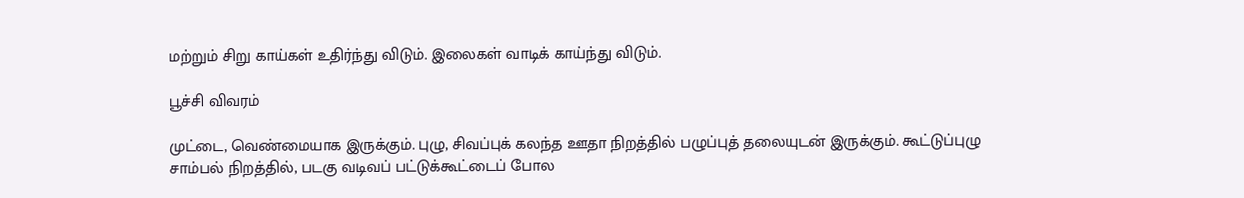மற்றும் சிறு காய்கள் உதிர்ந்து விடும். இலைகள் வாடிக் காய்ந்து விடும்.

பூச்சி விவரம்

முட்டை, வெண்மையாக இருக்கும். புழு, சிவப்புக் கலந்த ஊதா நிறத்தில் பழுப்புத் தலையுடன் இருக்கும். கூட்டுப்புழு சாம்பல் நிறத்தில், படகு வடிவப் பட்டுக்கூட்டைப் போல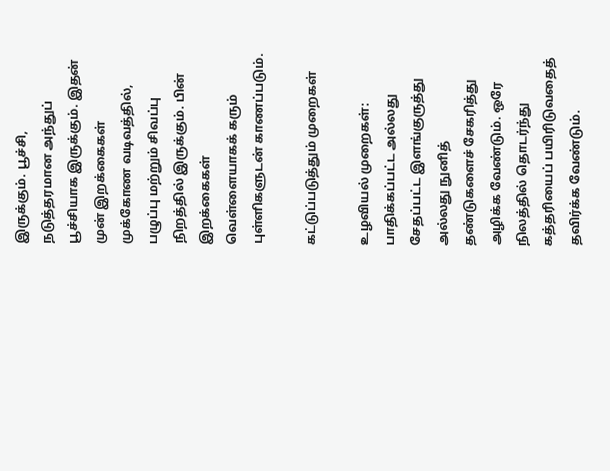இருக்கும். பூச்சி, நடுத்தரமான அந்துப் பூச்சியாக இருக்கும். இதன் முன் இறக்கைகள் முக்கோண வடிவத்தில், பழுப்பு மற்றும் சிவப்பு நிறத்தில் இருக்கும். பின் இறக்கைகள் வெள்ளையாகக் கரும் புள்ளிகளுடன் காணப்படும்.

கட்டுப்படுத்தும் முறைகள்

உழவியல் முறைகள்: பாதிக்கப்பட்ட அல்லது சேதப்பட்ட இளங்குருத்து அல்லது நுனித் தண்டுகளைச் சேகரித்து அழிக்க வேண்டும். ஒரே நிலத்தில் தொடர்ந்து கத்தரியைப் பயிரிடுவதைத் தவிர்க்க வேண்டும்.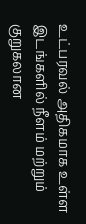உட்பரவல் அதிகமாக உள்ள இடங்களில் நீளம் மற்றும் குறுகலான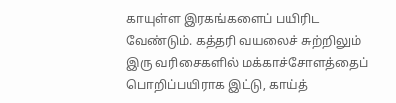காயுள்ள இரகங்களைப் பயிரிட வேண்டும். கத்தரி வயலைச் சுற்றிலும் இரு வரிசைகளில் மக்காச்சோளத்தைப் பொறிப்பயிராக இட்டு, காய்த்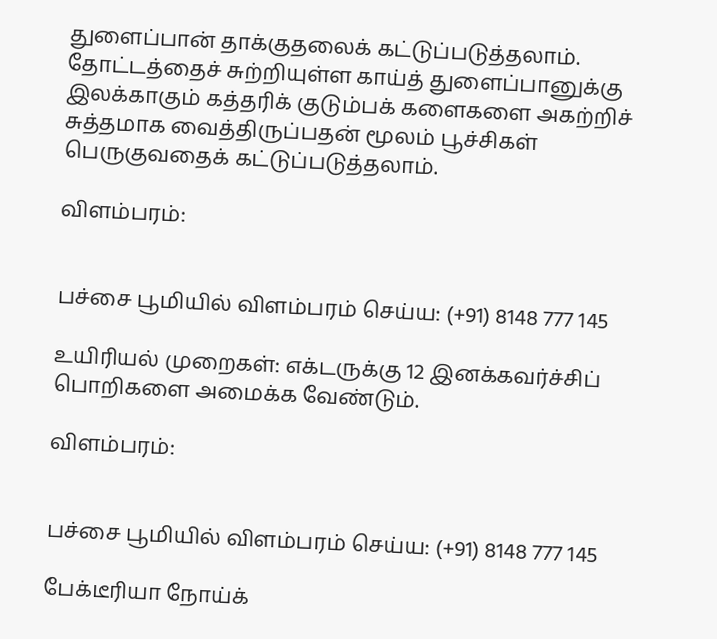துளைப்பான் தாக்குதலைக் கட்டுப்படுத்தலாம். தோட்டத்தைச் சுற்றியுள்ள காய்த் துளைப்பானுக்கு இலக்காகும் கத்தரிக் குடும்பக் களைகளை அகற்றிச் சுத்தமாக வைத்திருப்பதன் மூலம் பூச்சிகள் பெருகுவதைக் கட்டுப்படுத்தலாம்.

விளம்பரம்:


பச்சை பூமியில் விளம்பரம் செய்ய: (+91) 8148 777 145

உயிரியல் முறைகள்: எக்டருக்கு 12 இனக்கவர்ச்சிப் பொறிகளை அமைக்க வேண்டும்.

விளம்பரம்:


பச்சை பூமியில் விளம்பரம் செய்ய: (+91) 8148 777 145

பேக்டீரியா நோய்க்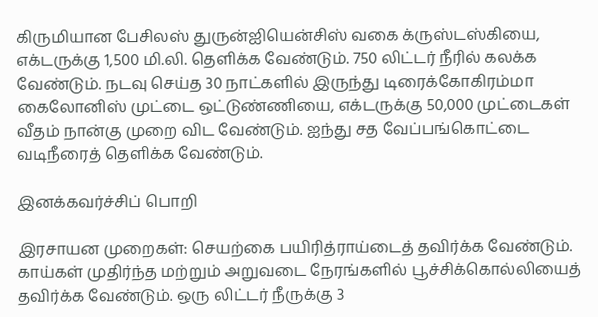கிருமியான பேசிலஸ் துருன்ஐியென்சிஸ் வகை க்ருஸ்டஸ்கியை, எக்டருக்கு 1,500 மி.லி. தெளிக்க வேண்டும். 750 லிட்டர் நீரில் கலக்க வேண்டும். நடவு செய்த 30 நாட்களில் இருந்து டிரைக்கோகிரம்மா கைலோனிஸ் முட்டை ஒட்டுண்ணியை, எக்டருக்கு 50,000 முட்டைகள் வீதம் நான்கு முறை விட வேண்டும். ஐந்து சத வேப்பங்கொட்டை வடிநீரைத் தெளிக்க வேண்டும்.

இனக்கவர்ச்சிப் பொறி

இரசாயன முறைகள்: செயற்கை பயிரித்ராய்டைத் தவிர்க்க வேண்டும். காய்கள் முதிர்ந்த மற்றும் அறுவடை நேரங்களில் பூச்சிக்கொல்லியைத் தவிர்க்க வேண்டும். ஒரு லிட்டர் நீருக்கு 3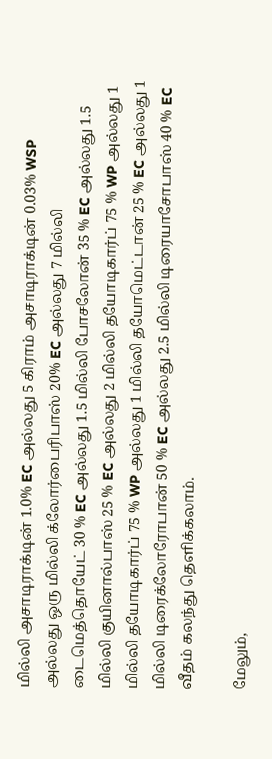மில்லி அசாடிராக்டின் 1.0% EC அல்லது 5 கிராம் அசாடிராக்டின் 0.03% WSP அல்லது ஒரு மில்லி க்லோர்பைரிபாஸ் 20% EC அல்லது 7 மில்லி டைமெத்தொயேட் 30 % EC அல்லது 1.5 மில்லி போசலோன் 35 % EC அல்லது 1.5 மில்லி குயினால்பாஸ் 25 % EC அல்லது 2 மில்லி தயோடிகார்ப் 75 % WP அல்லது 1 மில்லி தயோடிகார்ப் 75 % WP அல்லது 1 மில்லி தயோமெட்டான் 25 % EC அல்லது 1 மில்லி டிரைக்லோரோபான் 50 % EC அல்லது 2.5 மில்லி டிரையாசோபாஸ் 40 % EC வீதம் கலந்து தெளிக்கலாம்.

மேலும்,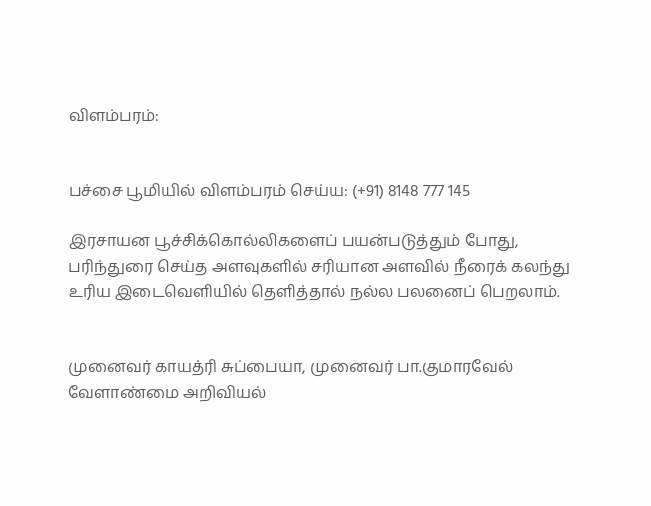விளம்பரம்:


பச்சை பூமியில் விளம்பரம் செய்ய: (+91) 8148 777 145

இரசாயன பூச்சிக்கொல்லிகளைப் பயன்படுத்தும் போது, பரிந்துரை செய்த அளவுகளில் சரியான அளவில் நீரைக் கலந்து உரிய இடைவெளியில் தெளித்தால் நல்ல பலனைப் பெறலாம்.


முனைவர் காயத்ரி சுப்பையா, முனைவர் பா.குமாரவேல் வேளாண்மை அறிவியல்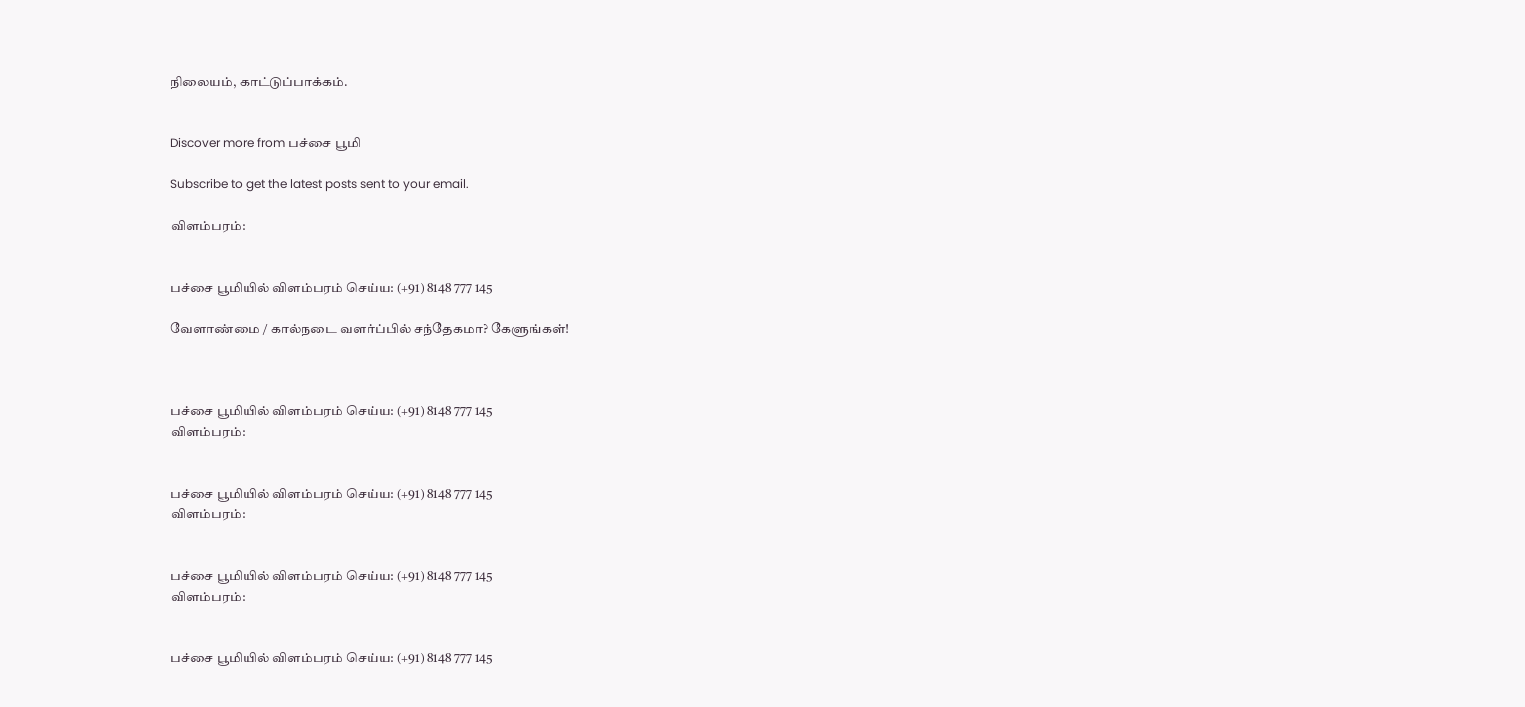நிலையம், காட்டுப்பாக்கம்.


Discover more from பச்சை பூமி

Subscribe to get the latest posts sent to your email.

விளம்பரம்:


பச்சை பூமியில் விளம்பரம் செய்ய: (+91) 8148 777 145

வேளாண்மை / கால்நடை வளர்ப்பில் சந்தேகமா? கேளுங்கள்!



பச்சை பூமியில் விளம்பரம் செய்ய: (+91) 8148 777 145
விளம்பரம்:


பச்சை பூமியில் விளம்பரம் செய்ய: (+91) 8148 777 145
விளம்பரம்:


பச்சை பூமியில் விளம்பரம் செய்ய: (+91) 8148 777 145
விளம்பரம்:


பச்சை பூமியில் விளம்பரம் செய்ய: (+91) 8148 777 145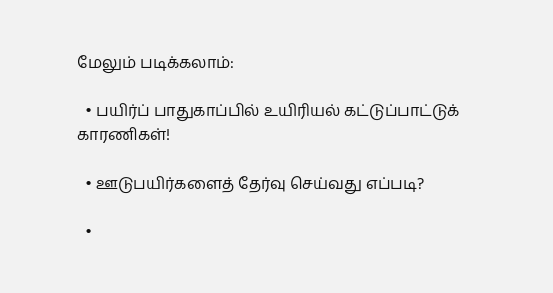மேலும் படிக்கலாம்:

  • பயிர்ப் பாதுகாப்பில் உயிரியல் கட்டுப்பாட்டுக் காரணிகள்!

  • ஊடுபயிர்களைத் தேர்வு செய்வது எப்படி?

  •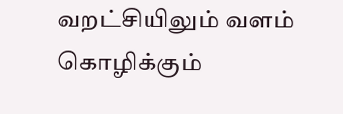வறட்சியிலும் வளம் கொழிக்கும்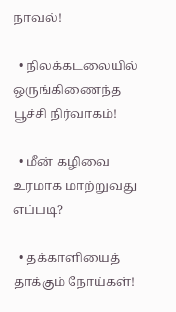நாவல்!

  • நிலக்கடலையில் ஒருங்கிணைந்த பூச்சி நிர்வாகம்!

  • மீன் கழிவை உரமாக மாற்றுவது எப்படி?

  • தக்காளியைத் தாக்கும் நோய்கள்!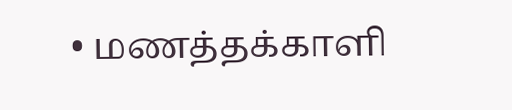• மணத்தக்காளி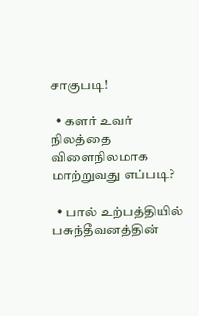சாகுபடி!

  • களர் உவர் நிலத்தை விளைநிலமாக மாற்றுவது எப்படி?

  • பால் உற்பத்தியில் பசுந்தீவனத்தின்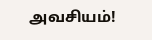அவசியம்!